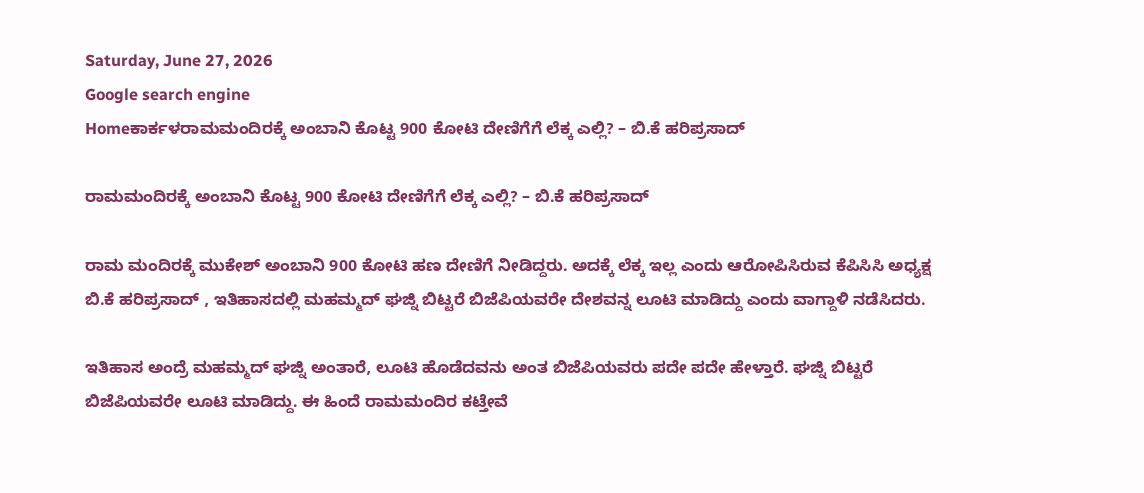Saturday, June 27, 2026
Google search engine
Homeಕಾರ್ಕಳರಾಮಮಂದಿರಕ್ಕೆ ಅಂಬಾನಿ ಕೊಟ್ಟ 900 ಕೋಟಿ ದೇಣಿಗೆಗೆ ಲೆಕ್ಕ ಎಲ್ಲಿ? – ಬಿ.ಕೆ ಹರಿಪ್ರಸಾದ್‌

ರಾಮಮಂದಿರಕ್ಕೆ ಅಂಬಾನಿ ಕೊಟ್ಟ 900 ಕೋಟಿ ದೇಣಿಗೆಗೆ ಲೆಕ್ಕ ಎಲ್ಲಿ? – ಬಿ.ಕೆ ಹರಿಪ್ರಸಾದ್‌

ರಾಮ ಮಂದಿರಕ್ಕೆ ಮುಕೇಶ್‌ ಅಂಬಾನಿ 900 ಕೋಟಿ ಹಣ ದೇಣಿಗೆ ನೀಡಿದ್ದರು. ಅದಕ್ಕೆ ಲೆಕ್ಕ ಇಲ್ಲ ಎಂದು ಆರೋಪಿಸಿರುವ ಕೆಪಿಸಿಸಿ ಅಧ್ಯಕ್ಷ ಬಿ.ಕೆ ಹರಿಪ್ರಸಾದ್‌ , ಇತಿಹಾಸದಲ್ಲಿ ಮಹಮ್ಮದ್ ಘಜ್ನಿ ಬಿಟ್ಟರೆ ಬಿಜೆಪಿಯವರೇ ದೇಶವನ್ನ ಲೂಟಿ ಮಾಡಿದ್ದು ಎಂದು ವಾಗ್ದಾಳಿ ನಡೆಸಿದರು.

ಇತಿಹಾಸ ಅಂದ್ರೆ ಮಹಮ್ಮದ್ ಘಜ್ನಿ ಅಂತಾರೆ, ಲೂಟಿ ಹೊಡೆದವನು ಅಂತ ಬಿಜೆಪಿಯವರು ಪದೇ ಪದೇ ಹೇಳ್ತಾರೆ. ಘಜ್ನಿ ಬಿಟ್ಟರೆ ಬಿಜೆಪಿಯವರೇ ಲೂಟಿ ಮಾಡಿದ್ದು. ಈ ಹಿಂದೆ ರಾಮಮಂದಿರ ಕಟ್ತೇವೆ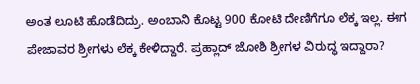ಅಂತ ಲೂಟಿ ಹೊಡೆದಿದ್ರು. ಅಂಬಾನಿ ಕೊಟ್ಟ 900 ಕೋಟಿ ದೇಣಿಗೆಗೂ ಲೆಕ್ಕ ಇಲ್ಲ. ಈಗ ಪೇಜಾವರ ಶ್ರೀಗಳು ಲೆಕ್ಕ ಕೇಳಿದ್ದಾರೆ. ಪ್ರಹ್ಲಾದ್ ಜೋಶಿ ಶ್ರೀಗಳ ವಿರುದ್ಧ ಇದ್ದಾರಾ?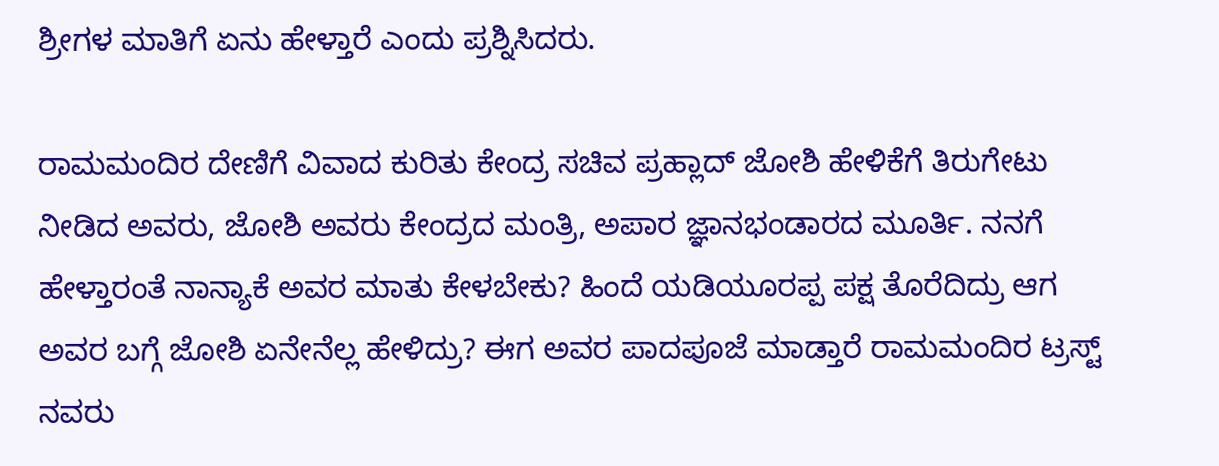ಶ್ರೀಗಳ ಮಾತಿಗೆ ಏನು ಹೇಳ್ತಾರೆ ಎಂದು ಪ್ರಶ್ನಿಸಿದರು.

ರಾಮಮಂದಿರ ದೇಣಿಗೆ ವಿವಾದ ಕುರಿತು ಕೇಂದ್ರ ಸಚಿವ ಪ್ರಹ್ಲಾದ್ ಜೋಶಿ ಹೇಳಿಕೆಗೆ ತಿರುಗೇಟು ನೀಡಿದ ಅವರು, ಜೋಶಿ ಅವರು ಕೇಂದ್ರದ ಮಂತ್ರಿ, ಅಪಾರ ಜ್ಞಾನಭಂಡಾರದ ಮೂರ್ತಿ. ನನಗೆ ಹೇಳ್ತಾರಂತೆ ನಾನ್ಯಾಕೆ ಅವರ ಮಾತು ಕೇಳಬೇಕು? ಹಿಂದೆ ಯಡಿಯೂರಪ್ಪ ಪಕ್ಷ ತೊರೆದಿದ್ರು ಆಗ ಅವರ ಬಗ್ಗೆ ಜೋಶಿ ಏನೇನೆಲ್ಲ ಹೇಳಿದ್ರು? ಈಗ ಅವರ ಪಾದಪೂಜೆ ಮಾಡ್ತಾರೆ ರಾಮಮಂದಿರ ಟ್ರಸ್ಟ್ ನವರು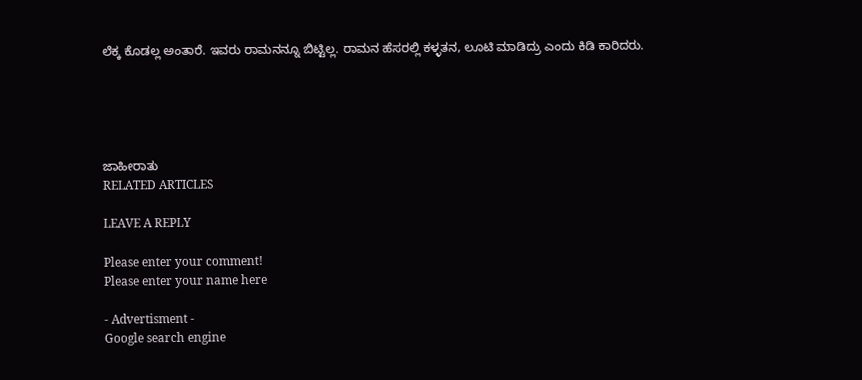ಲೆಕ್ಕ ಕೊಡಲ್ಲ ಅಂತಾರೆ. ಇವರು ರಾಮನನ್ನೂ ಬಿಟ್ಟಿಲ್ಲ. ರಾಮನ ಹೆಸರಲ್ಲಿ ಕಳ್ಳತನ, ಲೂಟಿ ಮಾಡಿದ್ರು ಎಂದು ಕಿಡಿ ಕಾರಿದರು.





ಜಾಹೀರಾತು
RELATED ARTICLES

LEAVE A REPLY

Please enter your comment!
Please enter your name here

- Advertisment -
Google search engine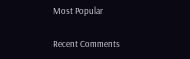Most Popular

Recent Comments